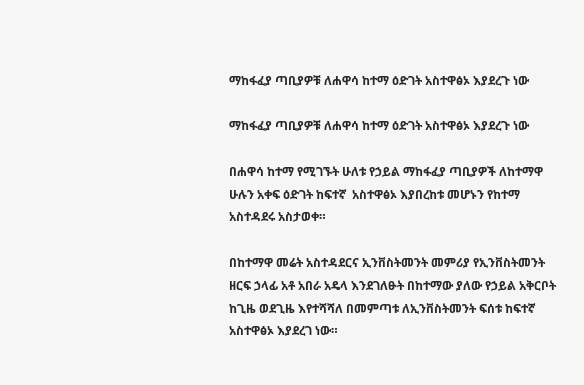ማከፋፈያ ጣቢያዎቹ ለሐዋሳ ከተማ ዕድገት አስተዋፅኦ እያደረጉ ነው

ማከፋፈያ ጣቢያዎቹ ለሐዋሳ ከተማ ዕድገት አስተዋፅኦ እያደረጉ ነው

በሐዋሳ ከተማ የሚገኙት ሁለቱ የኃይል ማከፋፈያ ጣቢያዎች ለከተማዋ ሁሉን አቀፍ ዕድገት ከፍተኛ  አስተዋፅኦ እያበረከቱ መሆኑን የከተማ አስተዳደሩ አስታወቀ።

በከተማዋ መሬት አስተዳደርና ኢንቨስትመንት መምሪያ የኢንቨስትመንት ዘርፍ ኃላፊ አቶ አበራ አዴላ እንደገለፁት በከተማው ያለው የኃይል አቅርቦት ከጊዜ ወደጊዜ እየተሻሻለ በመምጣቱ ለኢንቨስትመንት ፍሰቱ ከፍተኛ አስተዋፅኦ እያደረገ ነው።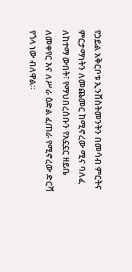የኃይል አቅርቦቱ ኢንቨስትመንትን በመሳብ ምርትና ምርታማነትን ለመጨመር ከሚኖረው ሚና ባለፈ ለከተማ ውበት፣ የማህበረሰቡን የአኗኗር ዘይቤ ለመቀየር እና ለሥራ ዕድል ፈጠራ የሚኖረው ድርሻ የጎላ ነው ብለዋል።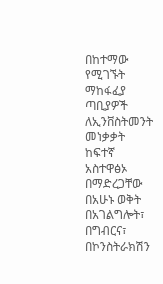በከተማው የሚገኙት ማከፋፈያ ጣቢያዎች ለኢንቨስትመንት መነቃቃት ከፍተኛ አስተዋፅኦ በማድረጋቸው በአሁኑ ወቅት በአገልግሎት፣ በግብርና፣ በኮንስትራክሽን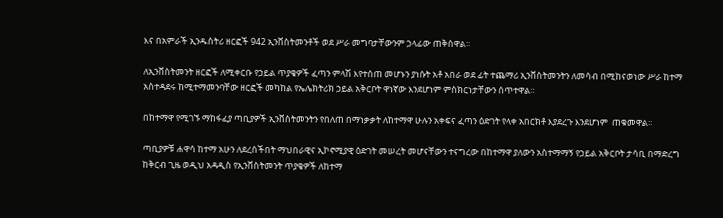እና በአምራች ኢንዱስትሪ ዘርፎች 942 ኢንቨስትመንቶች ወደ ሥራ መግባታቸውንም ኃላፊው ጠቅሰዋል።

ለኢንቨስትመንት ዘርፎች ለሚቀርቡ የኃይል ጥያቄዎች ፈጣን ምላሽ እየተሰጠ መሆኑን ያነሱት አቶ አበራ ወደ ፊት ተጨማሪ ኢንቨስትመንትን ለመሳብ በሚከናወነው ሥራ ከተማ አስተዳደሩ ከሚተማመንባቸው ዘርፎች መካከል የኤሌክትሪክ ኃይል አቅርቦት ዋነኛው እንደሆነም ምስክርነታቸውን ሰጥተዋል።

በከተማዋ የሚገኙ ማከፋፈያ ጣቢያዎች ኢንቨስትመንትን የበለጠ በማነቃቃት ለከተማዋ ሁሉን አቀፍና ፈጣን ዕድገት የላቀ አበርክቶ እያደረጉ እንደሆነም  ጠቁመዋል።

ጣቢያዎቹ ሐዋሳ ከተማ አሁን ለደረሰችበት ማህበራዊና ኢኮኖሚያዊ ዕድገት መሠረት መሆናቸውን ተናግረው በከተማዋ ያለውን አስተማማኝ የኃይል አቅርቦት ታሳቢ በማድረግ ከቅርብ ጊዜ ወዲህ አዳዲስ የኢንቨስትመንት ጥያቄዎች ለከተማ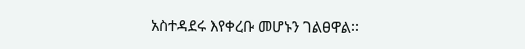አስተዳደሩ እየቀረቡ መሆኑን ገልፀዋል፡፡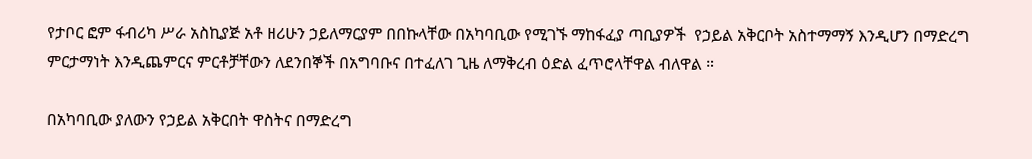የታቦር ፎም ፋብሪካ ሥራ አስኪያጅ አቶ ዘሪሁን ኃይለማርያም በበኩላቸው በአካባቢው የሚገኙ ማከፋፈያ ጣቢያዎች  የኃይል አቅርቦት አስተማማኝ እንዲሆን በማድረግ ምርታማነት እንዲጨምርና ምርቶቻቸውን ለደንበኞች በአግባቡና በተፈለገ ጊዜ ለማቅረብ ዕድል ፈጥሮላቸዋል ብለዋል ።

በአካባቢው ያለውን የኃይል አቅርበት ዋስትና በማድረግ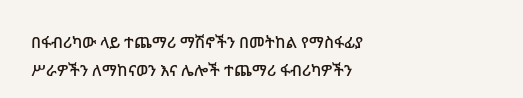በፋብሪካው ላይ ተጨማሪ ማሽኖችን በመትከል የማስፋፊያ ሥራዎችን ለማከናወን እና ሌሎች ተጨማሪ ፋብሪካዎችን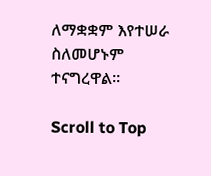ለማቋቋም እየተሠራ ስለመሆኑም ተናግረዋል።

Scroll to Top